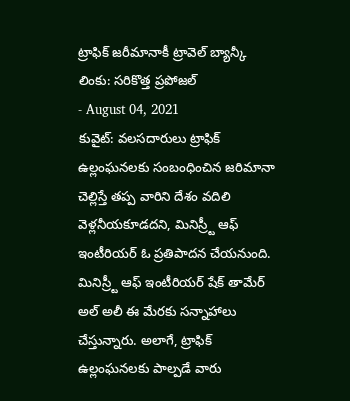ట్రాఫిక్ జరీమానాకీ ట్రావెల్ బ్యాన్కీ లింకు: సరికొత్త ప్రపోజల్
- August 04, 2021
కువైట్: వలసదారులు ట్రాఫిక్ ఉల్లంఘనలకు సంబంధించిన జరిమానా చెల్లిస్తే తప్ప వారిని దేశం వదిలి వెళ్లనీయకూడదని, మినిస్ర్టీ ఆఫ్ ఇంటీరియర్ ఓ ప్రతిపాదన చేయనుంది. మినిస్ర్టీ ఆఫ్ ఇంటీరియర్ షేక్ తామేర్ అల్ అలీ ఈ మేరకు సన్నాహాలు చేస్తున్నారు. అలాగే, ట్రాఫిక్ ఉల్లంఘనలకు పాల్పడే వారు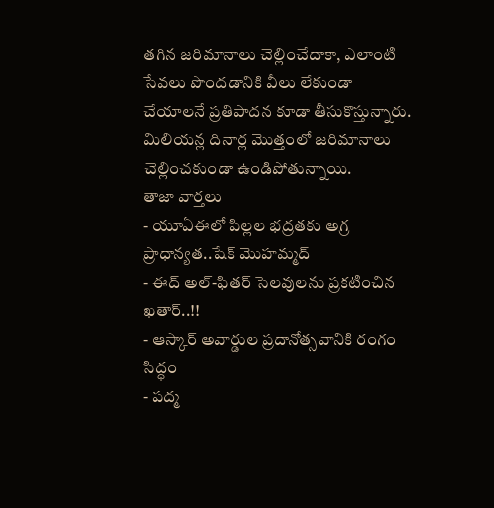తగిన జరిమానాలు చెల్లించేదాకా, ఎలాంటి సేవలు పొందడానికి వీలు లేకుండా చేయాలనే ప్రతిపాదన కూడా తీసుకొస్తున్నారు. మిలియన్ల దినార్ల మొత్తంలో జరిమానాలు చెల్లించకుండా ఉండిపోతున్నాయి.
తాజా వార్తలు
- యూఏఈలో పిల్లల భద్రతకు అగ్ర ప్రాధాన్యత..షేక్ మొహమ్మద్
- ఈద్ అల్-ఫితర్ సెలవులను ప్రకటించిన ఖతార్..!!
- ఆస్కార్ అవార్డుల ప్రదానోత్సవానికి రంగం సిద్ధం
- పద్మ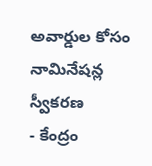అవార్డుల కోసం నామినేషన్ల స్వీకరణ
- కేంద్రం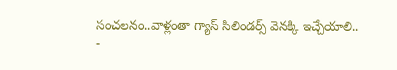సంచలనం..వాళ్లంతా గ్యాస్ సిలిండర్స్ వెనక్కి ఇచ్చేయాలి..
-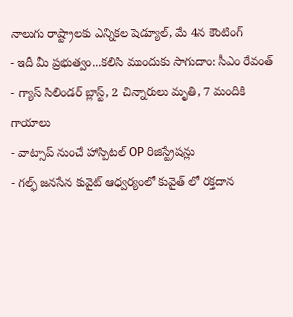నాలుగు రాష్ట్రాలకు ఎన్నికల షెడ్యూల్, మే 4న కౌంటింగ్
- ఇదీ మీ ప్రభుత్వం...కలిసి ముందుకు సాగుదాం: సీఎం రేవంత్
- గ్యాస్ సిలిండర్ బ్లాస్ట్, 2 చిన్నారులు మృతి, 7 మందికి గాయాలు
- వాట్సాప్ నుంచే హాస్పిటల్ OP రిజిస్ట్రేషన్లు
- గల్ఫ్ జనసేన కువైట్ ఆధ్వర్యంలో కువైత్ లో రక్తదాన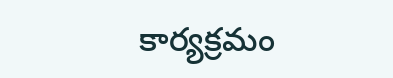కార్యక్రమం